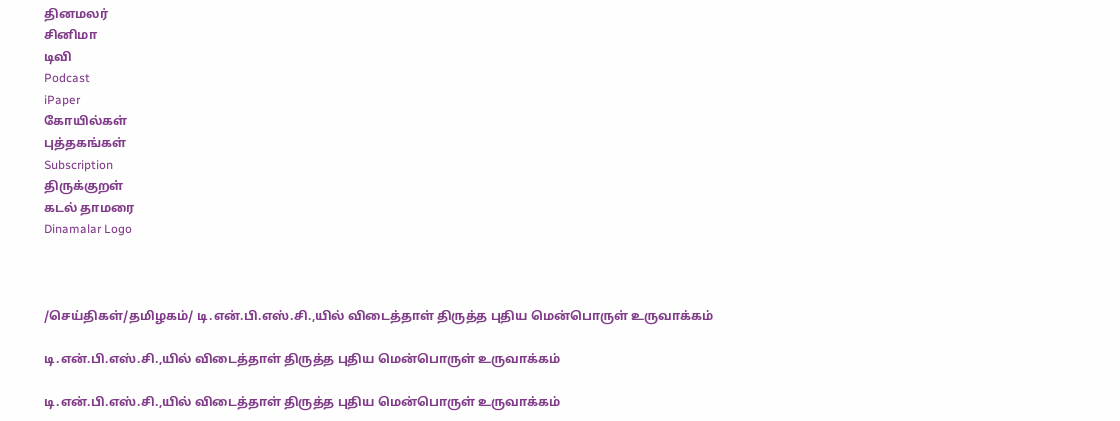தினமலர்
சினிமா
டிவி
Podcast
iPaper
கோயில்கள்
புத்தகங்கள்
Subscription
திருக்குறள்
கடல் தாமரை
Dinamalar Logo



/செய்திகள்/தமிழகம்/ டி.என்.பி.எஸ்.சி.,யில் விடைத்தாள் திருத்த புதிய மென்பொருள் உருவாக்கம்

டி.என்.பி.எஸ்.சி.,யில் விடைத்தாள் திருத்த புதிய மென்பொருள் உருவாக்கம்

டி.என்.பி.எஸ்.சி.,யில் விடைத்தாள் திருத்த புதிய மென்பொருள் உருவாக்கம்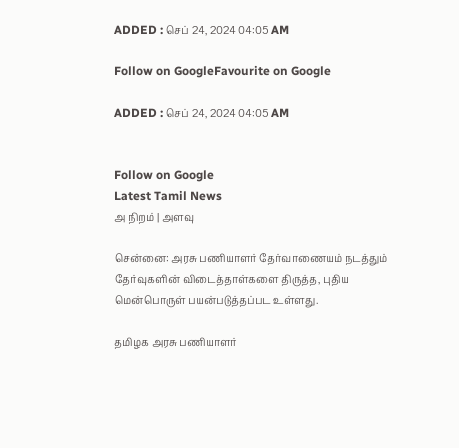ADDED : செப் 24, 2024 04:05 AM

Follow on GoogleFavourite on Google

ADDED : செப் 24, 2024 04:05 AM


Follow on Google
Latest Tamil News
அ நிறம் | அளவு

சென்னை: அரசு பணியாளர் தேர்வாணையம் நடத்தும் தேர்வுகளின் விடைத்தாள்களை திருத்த, புதிய மென்பொருள் பயன்படுத்தப்பட உள்ளது.

தமிழக அரசு பணியாளர்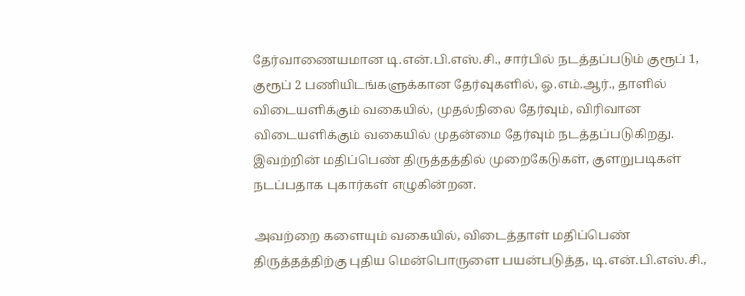தேர்வாணையமான டி.என்.பி.எஸ்.சி., சார்பில் நடத்தப்படும் குரூப் 1, குரூப் 2 பணியிடங்களுக்கான தேர்வுகளில், ஓ.எம்.ஆர்., தாளில் விடையளிக்கும் வகையில், முதல்நிலை தேர்வும், விரிவான விடையளிக்கும் வகையில் முதன்மை தேர்வும் நடத்தப்படுகிறது. இவற்றின் மதிப்பெண் திருத்தத்தில் முறைகேடுகள், குளறுபடிகள் நடப்பதாக புகார்கள் எழுகின்றன.

அவற்றை களையும் வகையில், விடைத்தாள் மதிப்பெண் திருத்தத்திற்கு புதிய மென்பொருளை பயன்படுத்த, டி.என்.பி.எஸ்.சி.,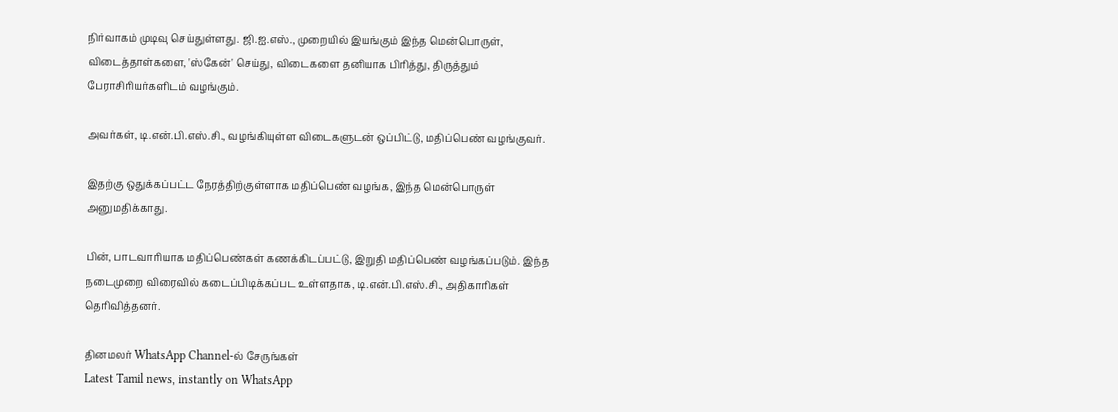நிர்வாகம் முடிவு செய்துள்ளது. ஜி.ஐ.எஸ்., முறையில் இயங்கும் இந்த மென்பொருள், விடைத்தாள்களை, 'ஸ்கேன்' செய்து, விடைகளை தனியாக பிரித்து, திருத்தும் பேராசிரியர்களிடம் வழங்கும்.

அவர்கள், டி.என்.பி.எஸ்.சி., வழங்கியுள்ள விடைகளுடன் ஒப்பிட்டு, மதிப்பெண் வழங்குவர்.

இதற்கு ஒதுக்கப்பட்ட நேரத்திற்குள்ளாக மதிப்பெண் வழங்க, இந்த மென்பொருள் அனுமதிக்காது.

பின், பாடவாரியாக மதிப்பெண்கள் கணக்கிடப்பட்டு, இறுதி மதிப்பெண் வழங்கப்படும். இந்த நடைமுறை விரைவில் கடைப்பிடிக்கப்பட உள்ளதாக, டி.என்.பி.எஸ்.சி., அதிகாரிகள் தெரிவித்தனர்.

தினமலர் WhatsApp Channel-ல் சேருங்கள்
Latest Tamil news, instantly on WhatsApp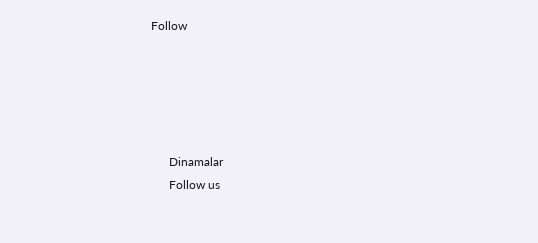Follow





      Dinamalar
      Follow us